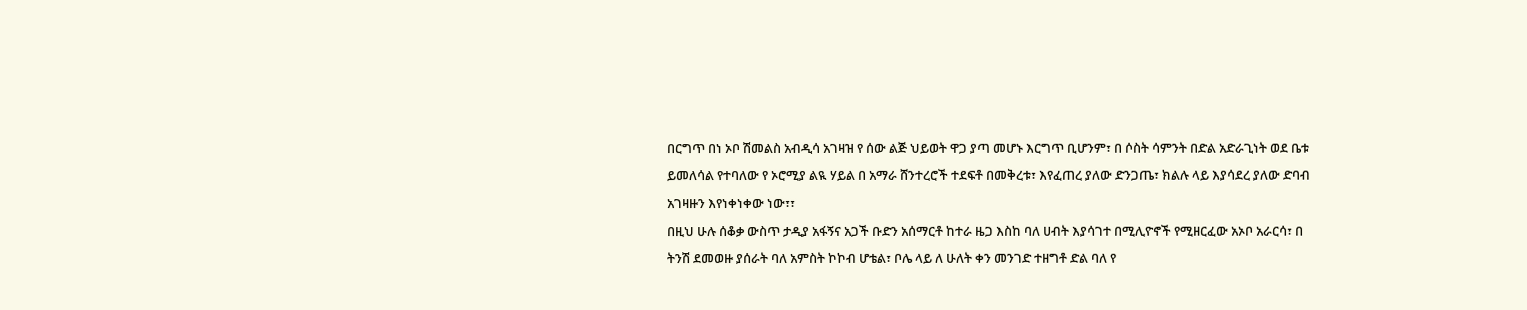በርግጥ በነ ኦቦ ሽመልስ አብዲሳ አገዛዝ የ ሰው ልጅ ህይወት ዋጋ ያጣ መሆኑ እርግጥ ቢሆንም፣ በ ሶስት ሳምንት በድል አድራጊነት ወደ ቤቱ ይመለሳል የተባለው የ ኦሮሚያ ልዪ ሃይል በ አማራ ሸንተረሮች ተደፍቶ በመቅረቱ፣ እየፈጠረ ያለው ድንጋጤ፣ ክልሉ ላይ እያሳደረ ያለው ድባብ አገዛዙን እየነቀነቀው ነው፣፣
በዚህ ሁሉ ሰቆቃ ውስጥ ታዲያ አፋኝና አጋች ቡድን አሰማርቶ ከተራ ዜጋ እስከ ባለ ሀብት እያሳገተ በሚሊዮኖች የሚዘርፈው አኦቦ አራርሳ፣ በ ትንሽ ደመወዙ ያሰራት ባለ አምስት ኮኮብ ሆቴል፣ ቦሌ ላይ ለ ሁለት ቀን መንገድ ተዘግቶ ድል ባለ የ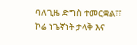ባለጊዜ ድግስ ተመርቋል፣፣ ኮሬ ነጌኛነት ታላቅ እና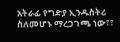አትራፊ የግድያ ኢንዱስትሪ ስለመሆኑ ማረጋገጫ ነው፣፣